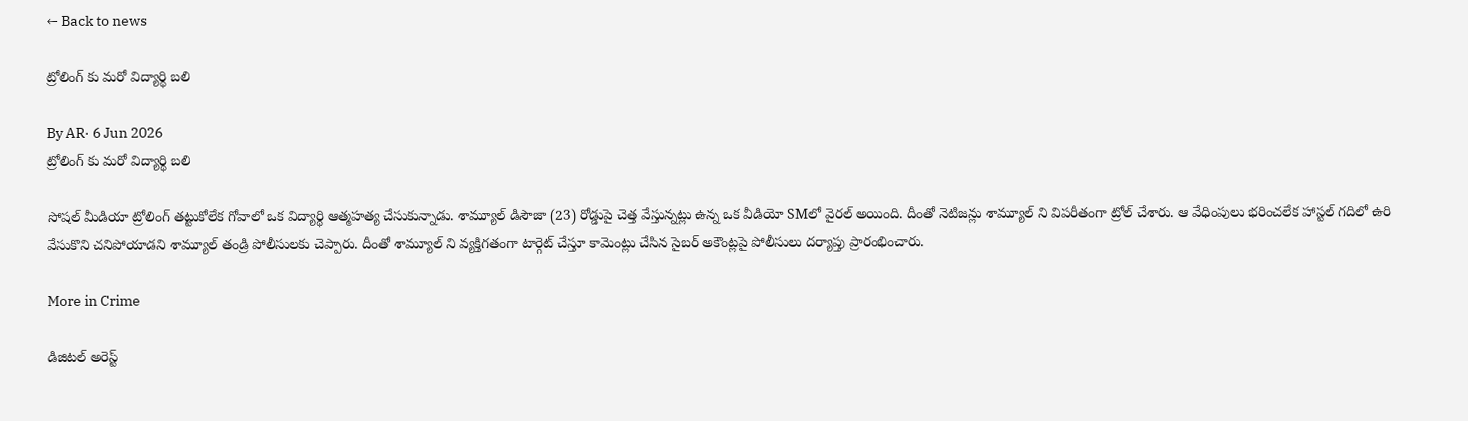← Back to news

ట్రోలింగ్ కు మరో విద్యార్థి బలి

By AR· 6 Jun 2026
ట్రోలింగ్ కు మరో విద్యార్థి బలి

సోషల్ మీడియా ట్రోలింగ్ తట్టుకోలేక గోవాలో ఒక విద్యార్థి ఆత్మహత్య చేసుకున్నాడు. శామ్యూల్ డిసౌజా (23) రోడ్డుపై చెత్త వేస్తున్నట్లు ఉన్న ఒక వీడియో SMలో వైరల్ అయింది. దీంతో నెటిజన్లు శామ్యూల్ ని విపరీతంగా ట్రోల్ చేశారు. ఆ వేధింపులు భరించలేక హాస్టల్ గదిలో ఉరి వేసుకొని చనిపోయాడని శామ్యూల్ తండ్రి పోలీసులకు చెప్పారు. దీంతో శామ్యూల్ ని వ్యక్తిగతంగా టార్గెట్ చేస్తూ కామెంట్లు చేసిన సైబర్ అకౌంట్లపై పోలీసులు దర్యాప్తు ప్రారంభించారు.

More in Crime

డిజిటల్ అరెస్ట్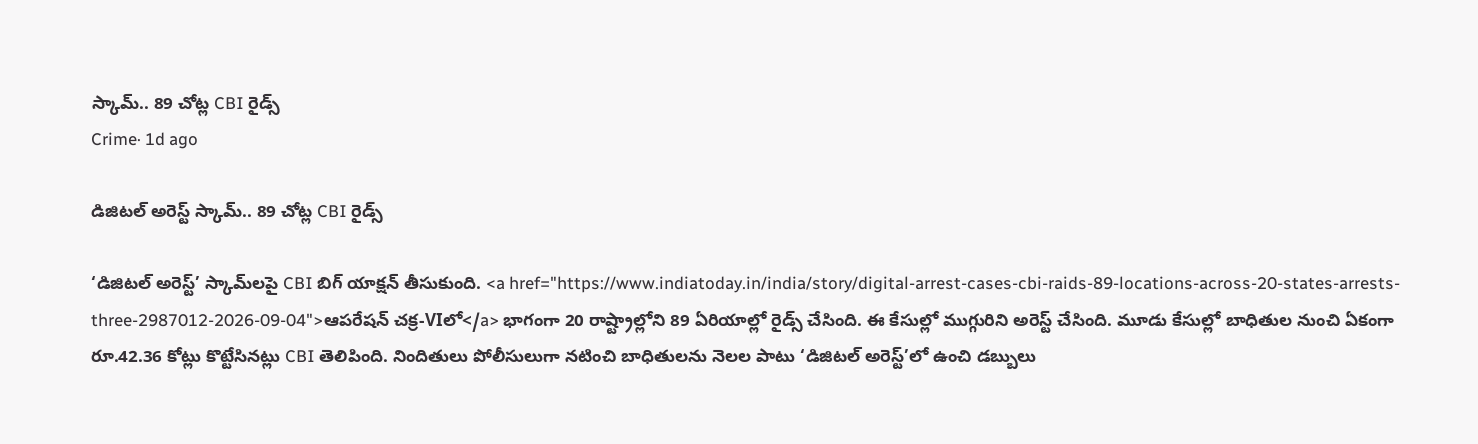స్కామ్.. 89 చోట్ల CBI రైడ్స్
Crime· 1d ago

డిజిటల్ అరెస్ట్ స్కామ్.. 89 చోట్ల CBI రైడ్స్

‘డిజిటల్ అరెస్ట్’ స్కామ్‌లపై CBI బిగ్ యాక్షన్ తీసుకుంది. <a href="https://www.indiatoday.in/india/story/digital-arrest-cases-cbi-raids-89-locations-across-20-states-arrests-three-2987012-2026-09-04">ఆపరేషన్ చక్ర-VIలో</a> భాగంగా 20 రాష్ట్రాల్లోని 89 ఏరియాల్లో రైడ్స్ చేసింది. ఈ కేసుల్లో ముగ్గురిని అరెస్ట్ చేసింది. మూడు కేసుల్లో బాధితుల నుంచి ఏకంగా రూ.42.36 కోట్లు కొట్టేసినట్లు CBI తెలిపింది. నిందితులు పోలీసులుగా నటించి బాధితులను నెలల పాటు ‘డిజిటల్ అరెస్ట్’లో ఉంచి డబ్బులు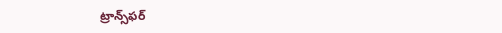ట్రాన్స్‌ఫర్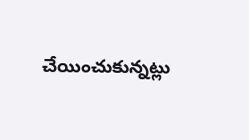చేయించుకున్నట్లు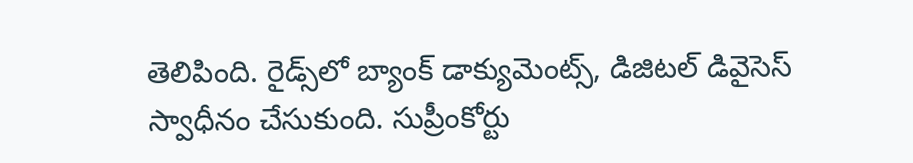తెలిపింది. రైడ్స్‌లో బ్యాంక్ డాక్యుమెంట్స్, డిజిటల్ డివైసెస్ స్వాధీనం చేసుకుంది. సుప్రీంకోర్టు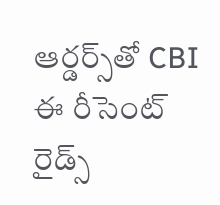ఆర్డర్స్‌తో CBI ఈ రీసెంట్ రైడ్స్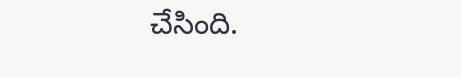చేసింది.